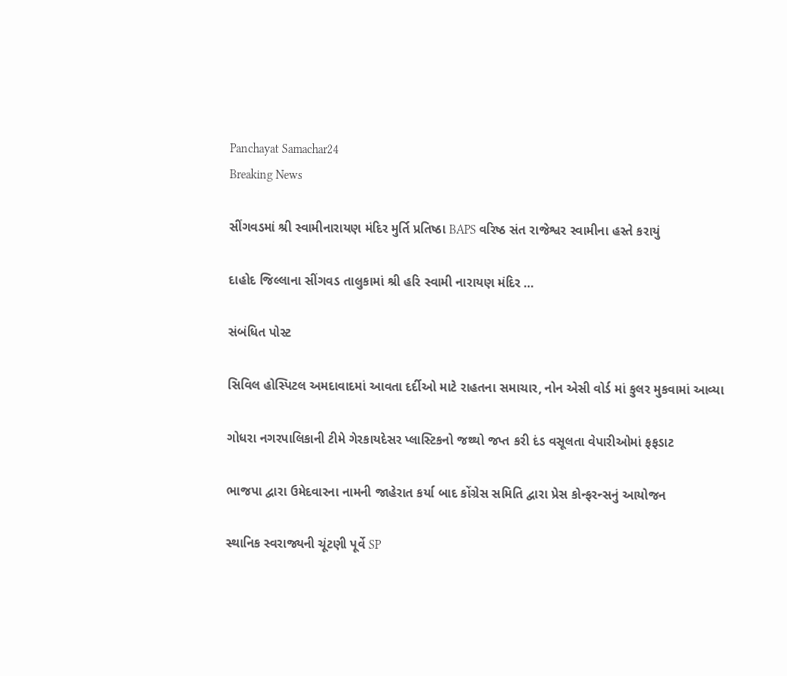Panchayat Samachar24
Breaking News

સીંગવડમાં શ્રી સ્વામીનારાયણ મંદિર મુર્તિ પ્રતિષ્ઠા BAPS વરિષ્ઠ સંત રાજેશ્વર સ્વામીના હસ્તે કરાયું

દાહોદ જિલ્લાના સીંગવડ તાલુકામાં શ્રી હરિ સ્વામી નારાયણ મંદિર …

સંબંધિત પોસ્ટ

સિવિલ હોસ્પિટલ અમદાવાદમાં આવતા દર્દીઓ માટે રાહતના સમાચાર, નોન એસી વોર્ડ માં કુલર મુકવામાં આવ્યા

ગોધરા નગરપાલિકાની ટીમે ગેરકાયદેસર પ્લાસ્ટિકનો જથ્થો જપ્ત કરી દંડ વસૂલતા વેપારીઓમાં ફફડાટ

ભાજપા દ્વારા ઉમેદવારના નામની જાહેરાત કર્યા બાદ કોંગ્રેસ સમિતિ દ્વારા પ્રેસ કોન્ફરન્સનું આયોજન

સ્થાનિક સ્વરાજ્યની ચૂંટણી પૂર્વે SP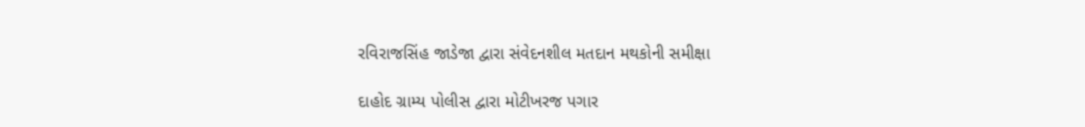રવિરાજસિંહ જાડેજા દ્વારા સંવેદનશીલ મતદાન મથકોની સમીક્ષા

દાહોદ ગ્રામ્ય પોલીસ દ્વારા મોટીખરજ પગાર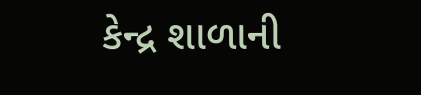કેન્દ્ર શાળાની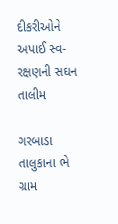દીકરીઓને અપાઈ સ્વ-રક્ષણની સઘન તાલીમ

ગરબાડા તાલુકાના ભે ગ્રામ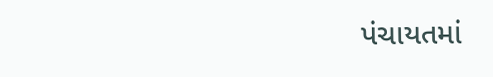પંચાયતમાં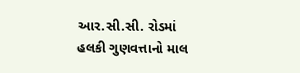આર.સી.સી. રોડમાં હલકી ગુણવત્તાનો માલ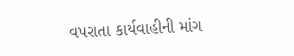વપરાતા કાર્યવાહીની માંગ